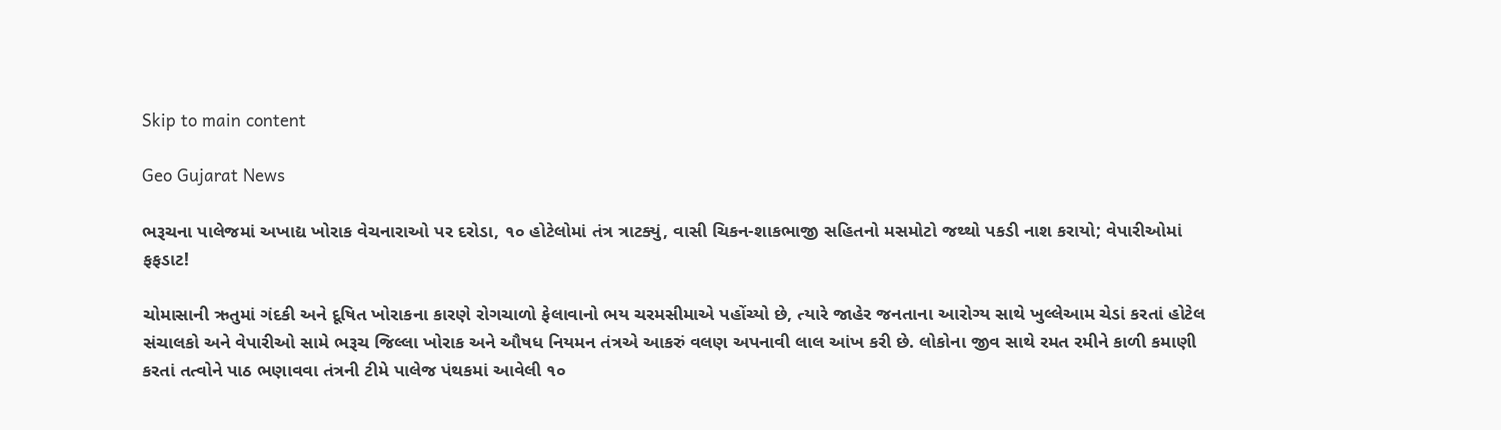Skip to main content

Geo Gujarat News

ભરૂચના પાલેજમાં અખાદ્ય ખોરાક વેચનારાઓ પર દરોડા, ૧૦ હોટેલોમાં તંત્ર ત્રાટક્યું, વાસી ચિકન-શાકભાજી સહિતનો મસમોટો જથ્થો પકડી નાશ કરાયો; વેપારીઓમાં ફફડાટ!

ચોમાસાની ઋતુમાં ગંદકી અને દૂષિત ખોરાકના કારણે રોગચાળો ફેલાવાનો ભય ચરમસીમાએ પહોંચ્યો છે, ત્યારે જાહેર જનતાના આરોગ્ય સાથે ખુલ્લેઆમ ચેડાં કરતાં હોટેલ સંચાલકો અને વેપારીઓ સામે ભરૂચ જિલ્લા ખોરાક અને ઔષધ નિયમન તંત્રએ આકરું વલણ અપનાવી લાલ આંખ કરી છે. લોકોના જીવ સાથે રમત રમીને કાળી કમાણી કરતાં તત્વોને પાઠ ભણાવવા તંત્રની ટીમે પાલેજ પંથકમાં આવેલી ૧૦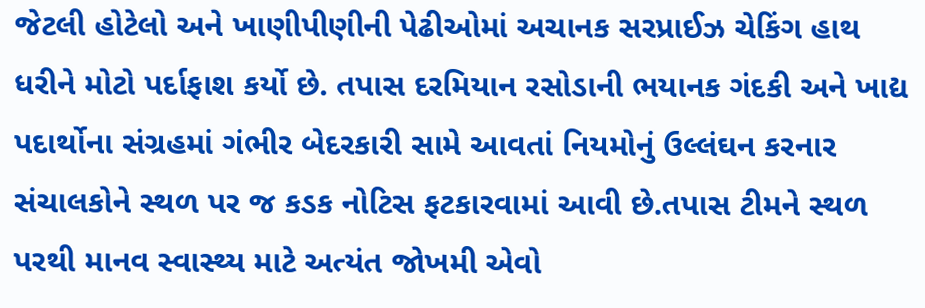જેટલી હોટેલો અને ખાણીપીણીની પેઢીઓમાં અચાનક સરપ્રાઈઝ ચેકિંગ હાથ ધરીને મોટો પર્દાફાશ કર્યો છે. તપાસ દરમિયાન રસોડાની ભયાનક ગંદકી અને ખાદ્ય પદાર્થોના સંગ્રહમાં ગંભીર બેદરકારી સામે આવતાં નિયમોનું ઉલ્લંઘન કરનાર સંચાલકોને સ્થળ પર જ કડક નોટિસ ફટકારવામાં આવી છે.તપાસ ટીમને સ્થળ પરથી માનવ સ્વાસ્થ્ય માટે અત્યંત જોખમી એવો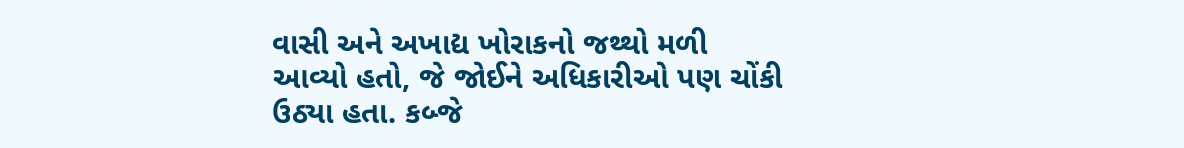વાસી અને અખાદ્ય ખોરાકનો જથ્થો મળી આવ્યો હતો, જે જોઈને અધિકારીઓ પણ ચોંકી ઉઠ્યા હતા. કબ્જે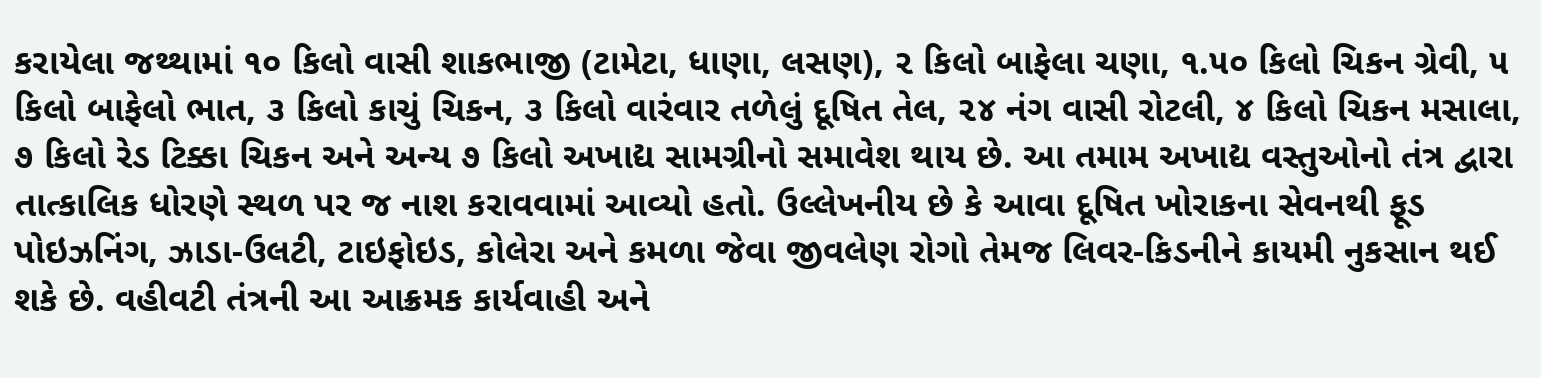કરાયેલા જથ્થામાં ૧૦ કિલો વાસી શાકભાજી (ટામેટા, ધાણા, લસણ), ૨ કિલો બાફેલા ચણા, ૧.૫૦ કિલો ચિકન ગ્રેવી, ૫ કિલો બાફેલો ભાત, ૩ કિલો કાચું ચિકન, ૩ કિલો વારંવાર તળેલું દૂષિત તેલ, ૨૪ નંગ વાસી રોટલી, ૪ કિલો ચિકન મસાલા, ૭ કિલો રેડ ટિક્કા ચિકન અને અન્ય ૭ કિલો અખાદ્ય સામગ્રીનો સમાવેશ થાય છે. આ તમામ અખાદ્ય વસ્તુઓનો તંત્ર દ્વારા તાત્કાલિક ધોરણે સ્થળ પર જ નાશ કરાવવામાં આવ્યો હતો. ઉલ્લેખનીય છે કે આવા દૂષિત ખોરાકના સેવનથી ફૂડ પોઇઝનિંગ, ઝાડા-ઉલટી, ટાઇફોઇડ, કોલેરા અને કમળા જેવા જીવલેણ રોગો તેમજ લિવર-કિડનીને કાયમી નુકસાન થઈ શકે છે. વહીવટી તંત્રની આ આક્રમક કાર્યવાહી અને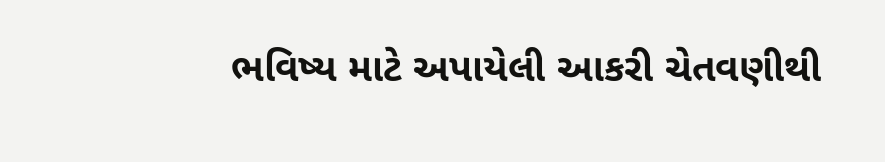ભવિષ્ય માટે અપાયેલી આકરી ચેતવણીથી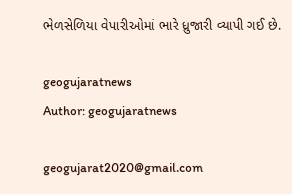ભેળસેળિયા વેપારીઓમાં ભારે ધ્રુજારી વ્યાપી ગઈ છે.

geogujaratnews
Author: geogujaratnews

geogujarat2020@gmail.com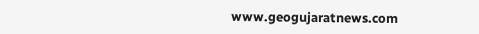www.geogujaratnews.com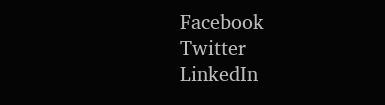Facebook
Twitter
LinkedIn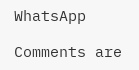WhatsApp

Comments are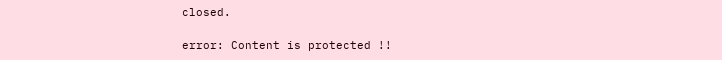closed.

error: Content is protected !!